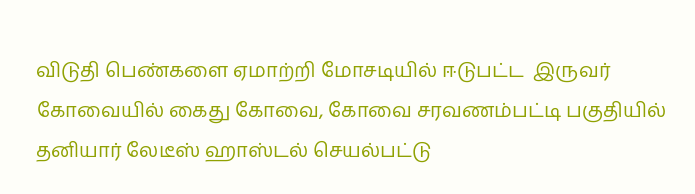விடுதி பெண்களை ஏமாற்றி மோசடியில் ஈடுபட்ட  இருவர் கோவையில் கைது கோவை, கோவை சரவணம்பட்டி பகுதியில் தனியார் லேடீஸ் ஹாஸ்டல் செயல்பட்டு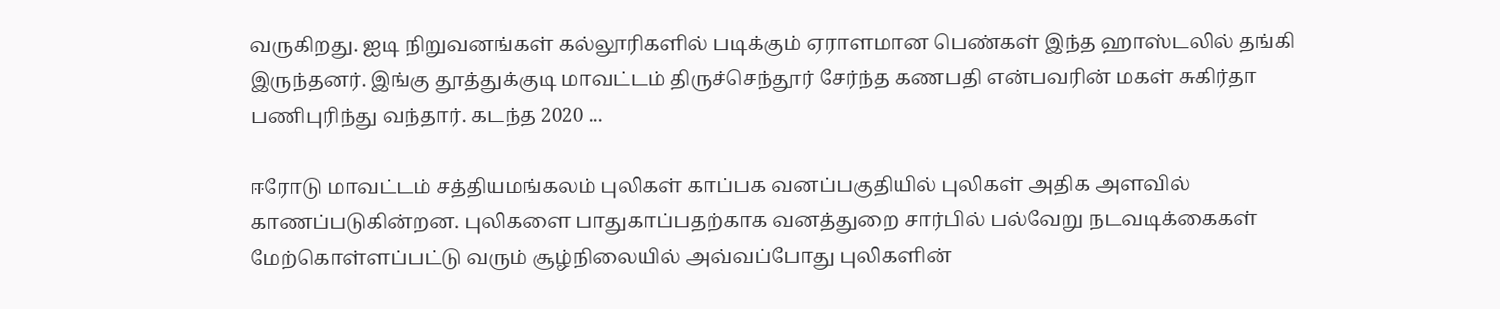வருகிறது. ஐடி நிறுவனங்கள் கல்லூரிகளில் படிக்கும் ஏராளமான பெண்கள் இந்த ஹாஸ்டலில் தங்கி இருந்தனர். இங்கு தூத்துக்குடி மாவட்டம் திருச்செந்தூர் சேர்ந்த கணபதி என்பவரின் மகள் சுகிர்தா பணிபுரிந்து வந்தார். கடந்த 2020 ...

ஈரோடு மாவட்டம் சத்தியமங்கலம் புலிகள் காப்பக வனப்பகுதியில் புலிகள் அதிக அளவில் காணப்படுகின்றன. புலிகளை பாதுகாப்பதற்காக வனத்துறை சார்பில் பல்வேறு நடவடிக்கைகள் மேற்கொள்ளப்பட்டு வரும் சூழ்நிலையில் அவ்வப்போது புலிகளின்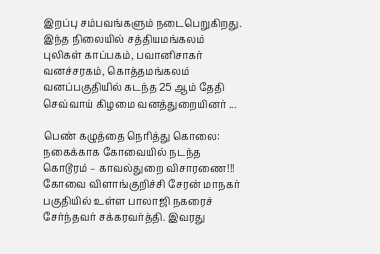இறப்பு சம்பவங்களும் நடைபெறுகிறது. இந்த நிலையில் சத்தியமங்கலம் புலிகள் காப்பகம், பவானிசாகர் வனச்சரகம், கொத்தமங்கலம் வனப்பகுதியில் கடந்த 25 ஆம் தேதி செவ்வாய் கிழமை வனத்துறையினர் ...

பெண் கழுத்தை நெரித்து கொலை: நகைக்காக கோவையில் நடந்த கொடூரம் – காவல்துறை விசாரணை!!! கோவை விளாங்குறிச்சி சேரன் மாநகர் பகுதியில் உள்ள பாலாஜி நகரைச் சேர்ந்தவர் சக்கரவர்த்தி. இவரது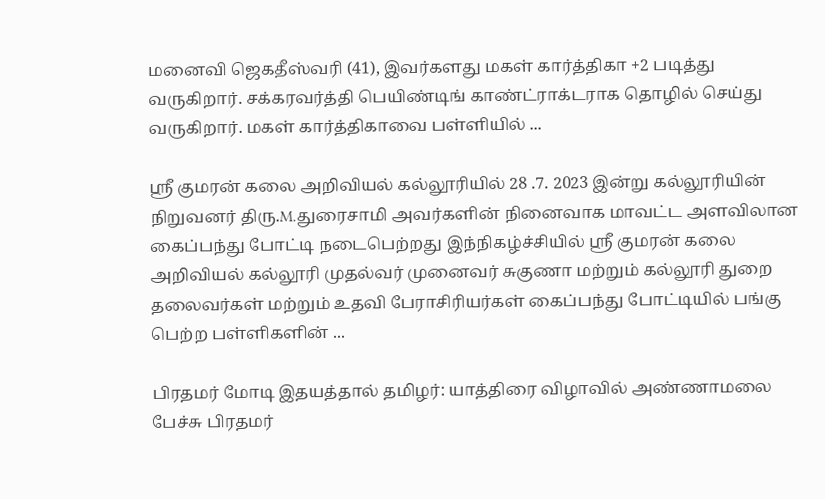மனைவி ஜெகதீஸ்வரி (41), இவர்களது மகள் கார்த்திகா +2 படித்து வருகிறார். சக்கரவர்த்தி பெயிண்டிங் காண்ட்ராக்டராக தொழில் செய்து வருகிறார். மகள் கார்த்திகாவை பள்ளியில் ...

ஸ்ரீ குமரன் கலை அறிவியல் கல்லூரியில் 28 .7. 2023 இன்று கல்லூரியின் நிறுவனர் திரு.M.துரைசாமி அவர்களின் நினைவாக மாவட்ட அளவிலான கைப்பந்து போட்டி நடைபெற்றது இந்நிகழ்ச்சியில் ஸ்ரீ குமரன் கலை அறிவியல் கல்லூரி முதல்வர் முனைவர் சுகுணா மற்றும் கல்லூரி துறை தலைவர்கள் மற்றும் உதவி பேராசிரியர்கள் கைப்பந்து போட்டியில் பங்கு பெற்ற பள்ளிகளின் ...

பிரதமர் மோடி இதயத்தால் தமிழர்: யாத்திரை விழாவில் அண்ணாமலை பேச்சு பிரதமர்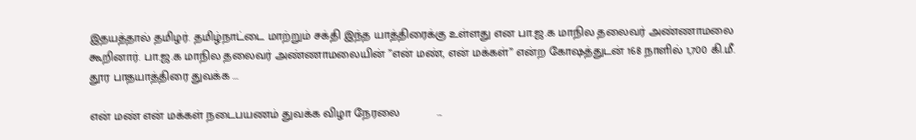இதயத்தால் தமிழர். தமிழ்நாட்டை மாற்றும் சக்தி இந்த யாத்திரைக்கு உள்ளது என பா.ஜ.க மாநில தலைவர் அண்ணாமலை கூறினார். பா.ஜ.க மாநில தலைவர் அண்ணாமலையின் ”என் மண், என் மக்கள்” என்ற கோஷத்துடன் 168 நாளில் 1,700 கி.மீ. தூர பாதயாத்திரை துவக்க ...

என் மண் என் மக்கள் நடைபயணம் துவக்க விழா நேரலை           ...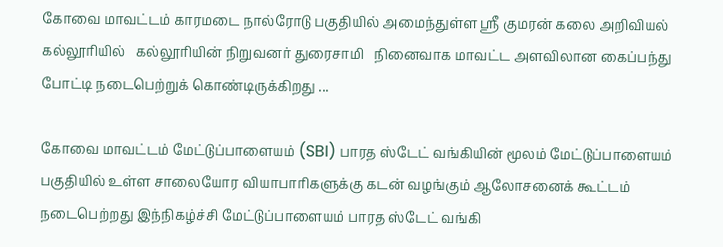கோவை மாவட்டம் காரமடை நால்ரோடு பகுதியில் அமைந்துள்ள ஸ்ரீ குமரன் கலை அறிவியல் கல்லூரியில்   கல்லூரியின் நிறுவனர் துரைசாமி   நினைவாக மாவட்ட அளவிலான கைப்பந்து போட்டி நடைபெற்றுக் கொண்டிருக்கிறது ...

கோவை மாவட்டம் மேட்டுப்பாளையம் (SBI) பாரத ஸ்டேட் வங்கியின் மூலம் மேட்டுப்பாளையம் பகுதியில் உள்ள சாலையோர வியாபாரிகளுக்கு கடன் வழங்கும் ஆலோசனைக் கூட்டம் நடைபெற்றது இந்நிகழ்ச்சி மேட்டுப்பாளையம் பாரத ஸ்டேட் வங்கி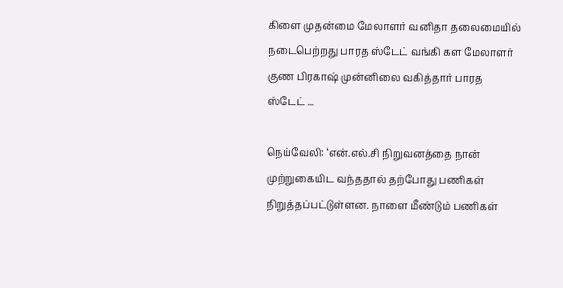கிளை முதன்மை மேலாளர் வனிதா தலைமையில் நடைபெற்றது பாரத ஸ்டேட் வங்கி கள மேலாளர் குண பிரகாஷ் முன்னிலை வகித்தார் பாரத ஸ்டேட் ...

நெய்வேலி: ‘என்.எல்.சி நிறுவனத்தை நான் முற்றுகையிட வந்ததால் தற்போது பணிகள் நிறுத்தப்பட்டுள்ளன. நாளை மீண்டும் பணிகள்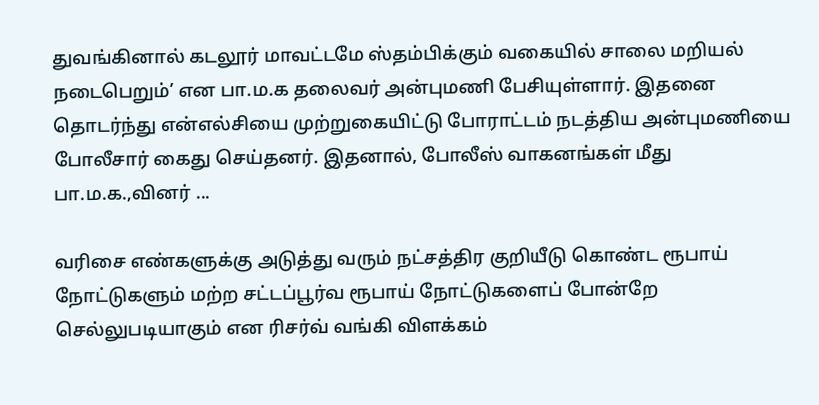துவங்கினால் கடலூர் மாவட்டமே ஸ்தம்பிக்கும் வகையில் சாலை மறியல் நடைபெறும்’ என பா.ம.க தலைவர் அன்புமணி பேசியுள்ளார். இதனை தொடர்ந்து என்எல்சியை முற்றுகையிட்டு போராட்டம் நடத்திய அன்புமணியை போலீசார் கைது செய்தனர். இதனால், போலீஸ் வாகனங்கள் மீது பா.ம.க.,வினர் ...

வரிசை எண்களுக்கு அடுத்து வரும் நட்சத்திர குறியீடு கொண்ட ரூபாய் நோட்டுகளும் மற்ற சட்டப்பூர்வ ரூபாய் நோட்டுகளைப் போன்றே செல்லுபடியாகும் என ரிசர்வ் வங்கி விளக்கம்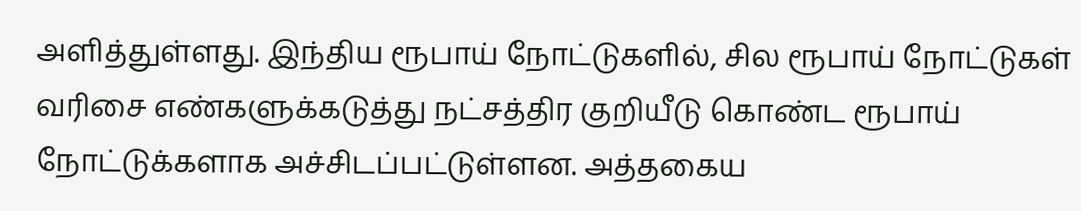அளித்துள்ளது. இந்திய ரூபாய் நோட்டுகளில், சில ரூபாய் நோட்டுகள் வரிசை எண்களுக்கடுத்து நட்சத்திர குறியீடு கொண்ட ரூபாய் நோட்டுக்களாக அச்சிடப்பட்டுள்ளன. அத்தகைய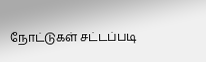நோட்டுகள் சட்டப்படி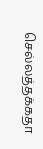செல்லத்தக்கதா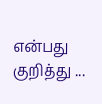என்பது குறித்து ...